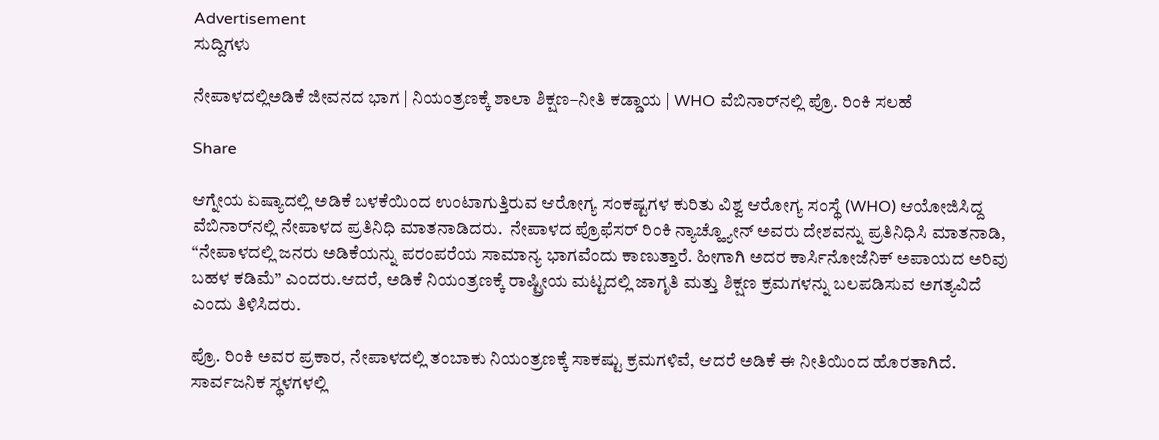Advertisement
ಸುದ್ದಿಗಳು

ನೇಪಾಳದಲ್ಲಿಅಡಿಕೆ ಜೀವನದ ಭಾಗ | ನಿಯಂತ್ರಣಕ್ಕೆ ಶಾಲಾ ಶಿಕ್ಷಣ–ನೀತಿ ಕಡ್ಡಾಯ | WHO ವೆಬಿನಾರ್‌ನಲ್ಲಿ ಪ್ರೊ. ರಿಂಕಿ ಸಲಹೆ

Share

ಆಗ್ನೇಯ ಏಷ್ಯಾದಲ್ಲಿ ಅಡಿಕೆ ಬಳಕೆಯಿಂದ ಉಂಟಾಗುತ್ತಿರುವ ಆರೋಗ್ಯ ಸಂಕಷ್ಟಗಳ ಕುರಿತು ವಿಶ್ವ ಆರೋಗ್ಯ ಸಂಸ್ಥೆ (WHO) ಆಯೋಜಿಸಿದ್ದ ವೆಬಿನಾರ್‌ನಲ್ಲಿ ನೇಪಾಳದ ಪ್ರತಿನಿಧಿ ಮಾತನಾಡಿದರು.  ನೇಪಾಳದ ಪ್ರೊಫೆಸರ್ ರಿಂಕಿ ನ್ಯಾಚ್ಹ್ಯೋನ್ ಅವರು ದೇಶವನ್ನು ಪ್ರತಿನಿಧಿಸಿ ಮಾತನಾಡಿ, “ನೇಪಾಳದಲ್ಲಿ ಜನರು ಅಡಿಕೆಯನ್ನು ಪರಂಪರೆಯ ಸಾಮಾನ್ಯ ಭಾಗವೆಂದು ಕಾಣುತ್ತಾರೆ. ಹೀಗಾಗಿ ಅದರ ಕಾರ್ಸಿನೋಜೆನಿಕ್ ಅಪಾಯದ ಅರಿವು ಬಹಳ ಕಡಿಮೆ” ಎಂದರು.ಆದರೆ, ಅಡಿಕೆ ನಿಯಂತ್ರಣಕ್ಕೆ ರಾಷ್ಟ್ರೀಯ ಮಟ್ಟದಲ್ಲಿ ಜಾಗೃತಿ ಮತ್ತು ಶಿಕ್ಷಣ ಕ್ರಮಗಳನ್ನು ಬಲಪಡಿಸುವ ಅಗತ್ಯವಿದೆ ಎಂದು ತಿಳಿಸಿದರು.

ಪ್ರೊ. ರಿಂಕಿ ಅವರ ಪ್ರಕಾರ, ನೇಪಾಳದಲ್ಲಿ ತಂಬಾಕು ನಿಯಂತ್ರಣಕ್ಕೆ ಸಾಕಷ್ಟು ಕ್ರಮಗಳಿವೆ, ಆದರೆ ಅಡಿಕೆ ಈ ನೀತಿಯಿಂದ ಹೊರತಾಗಿದೆ.  ಸಾರ್ವಜನಿಕ ಸ್ಥಳಗಳಲ್ಲಿ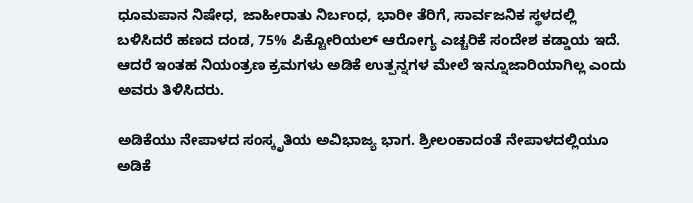ಧೂಮಪಾನ ನಿಷೇಧ, ಜಾಹೀರಾತು ನಿರ್ಬಂಧ, ಭಾರೀ ತೆರಿಗೆ, ಸಾರ್ವಜನಿಕ ಸ್ಥಳದಲ್ಲಿ ಬಳಿಸಿದರೆ ಹಣದ ದಂಡ, 75% ಪಿಕ್ಟೋರಿಯಲ್ ಆರೋಗ್ಯ ಎಚ್ಚರಿಕೆ ಸಂದೇಶ ಕಡ್ಡಾಯ ಇದೆ. ಆದರೆ ಇಂತಹ ನಿಯಂತ್ರಣ ಕ್ರಮಗಳು ಅಡಿಕೆ ಉತ್ಪನ್ನಗಳ ಮೇಲೆ ಇನ್ನೂಜಾರಿಯಾಗಿಲ್ಲ ಎಂದು ಅವರು ತಿಳಿಸಿದರು.

ಅಡಿಕೆಯು ನೇಪಾಳದ ಸಂಸ್ಕೃತಿಯ ಅವಿಭಾಜ್ಯ ಭಾಗ. ಶ್ರೀಲಂಕಾದಂತೆ ನೇಪಾಳದಲ್ಲಿಯೂ ಅಡಿಕೆ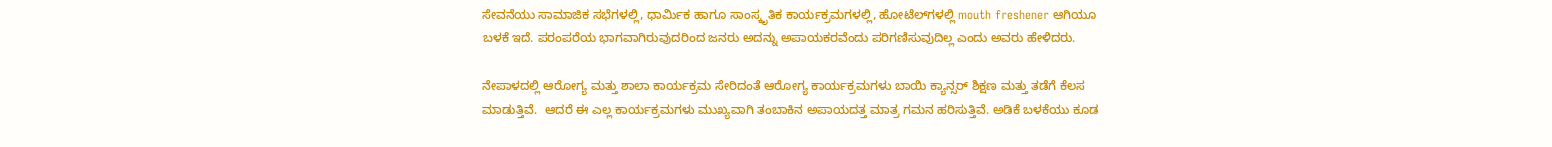ಸೇವನೆಯು ಸಾಮಾಜಿಕ ಸಭೆಗಳಲ್ಲಿ, ಧಾರ್ಮಿಕ ಹಾಗೂ ಸಾಂಸ್ಕೃತಿಕ ಕಾರ್ಯಕ್ರಮಗಳಲ್ಲಿ, ಹೋಟೆಲ್‌ಗಳಲ್ಲಿ mouth freshener ಆಗಿಯೂ ಬಳಕೆ ಇದೆ. ಪರಂಪರೆಯ ಭಾಗವಾಗಿರುವುದರಿಂದ ಜನರು ಅದನ್ನು ಅಪಾಯಕರವೆಂದು ಪರಿಗಣಿಸುವುದಿಲ್ಲ ಎಂದು ಅವರು ಹೇಳಿದರು.

ನೇಪಾಳದಲ್ಲಿ ಆರೋಗ್ಯ ಮತ್ತು ಶಾಲಾ ಕಾರ್ಯಕ್ರಮ ಸೇರಿದಂತೆ ಆರೋಗ್ಯ ಕಾರ್ಯಕ್ರಮಗಳು ಬಾಯಿ ಕ್ಯಾನ್ಸರ್ ಶಿಕ್ಷಣ ಮತ್ತು ತಡೆಗೆ ಕೆಲಸ ಮಾಡುತ್ತಿವೆ.  ಆದರೆ ಈ ಎಲ್ಲ ಕಾರ್ಯಕ್ರಮಗಳು ಮುಖ್ಯವಾಗಿ ತಂಬಾಕಿನ ಅಪಾಯದತ್ತ ಮಾತ್ರ ಗಮನ ಹರಿಸುತ್ತಿವೆ. ಅಡಿಕೆ ಬಳಕೆಯು ಕೂಡ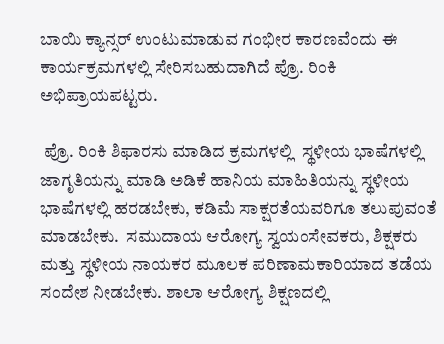ಬಾಯಿ ಕ್ಯಾನ್ಸರ್ ಉಂಟುಮಾಡುವ ಗಂಭೀರ ಕಾರಣವೆಂದು ಈ ಕಾರ್ಯಕ್ರಮಗಳಲ್ಲಿ ಸೇರಿಸಬಹುದಾಗಿದೆ ಪ್ರೊ. ರಿಂಕಿ ಅಭಿಪ್ರಾಯಪಟ್ಟರು.

 ಪ್ರೊ. ರಿಂಕಿ ಶಿಫಾರಸು ಮಾಡಿದ ಕ್ರಮಗಳಲ್ಲಿ  ಸ್ಥಳೀಯ ಭಾಷೆಗಳಲ್ಲಿ ಜಾಗೃತಿಯನ್ನು ಮಾಡಿ ಅಡಿಕೆ ಹಾನಿಯ ಮಾಹಿತಿಯನ್ನು ಸ್ಥಳೀಯ ಭಾಷೆಗಳಲ್ಲಿ ಹರಡಬೇಕು, ಕಡಿಮೆ ಸಾಕ್ಷರತೆಯವರಿಗೂ ತಲುಪುವಂತೆ ಮಾಡಬೇಕು.  ಸಮುದಾಯ ಆರೋಗ್ಯ ಸ್ವಯಂಸೇವಕರು, ಶಿಕ್ಷಕರು ಮತ್ತು ಸ್ಥಳೀಯ ನಾಯಕರ ಮೂಲಕ ಪರಿಣಾಮಕಾರಿಯಾದ ತಡೆಯ ಸಂದೇಶ ನೀಡಬೇಕು. ಶಾಲಾ ಆರೋಗ್ಯ ಶಿಕ್ಷಣದಲ್ಲಿ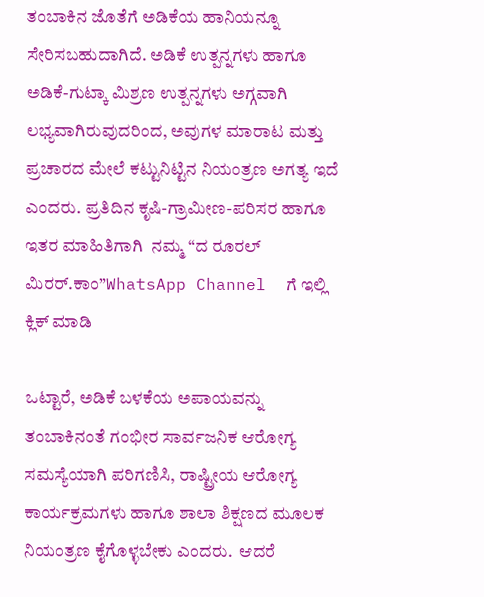ತಂಬಾಕಿನ ಜೊತೆಗೆ ಅಡಿಕೆಯ ಹಾನಿಯನ್ನೂ ಸೇರಿಸಬಹುದಾಗಿದೆ. ಅಡಿಕೆ ಉತ್ಪನ್ನಗಳು ಹಾಗೂ ಅಡಿಕೆ-ಗುಟ್ಕಾ ಮಿಶ್ರಣ ಉತ್ಪನ್ನಗಳು ಅಗ್ಗವಾಗಿ ಲಭ್ಯವಾಗಿರುವುದರಿಂದ, ಅವುಗಳ ಮಾರಾಟ ಮತ್ತು ಪ್ರಚಾರದ ಮೇಲೆ ಕಟ್ಟುನಿಟ್ಟಿನ ನಿಯಂತ್ರಣ ಅಗತ್ಯ ಇದೆ ಎಂದರು. ಪ್ರತಿದಿನ ಕೃಷಿ-ಗ್ರಾಮೀಣ-ಪರಿಸರ ಹಾಗೂ ಇತರ ಮಾಹಿತಿಗಾಗಿ  ನಮ್ಮ “ದ ರೂರಲ್‌ ಮಿರರ್.ಕಾಂ”WhatsApp Channel  ಗೆ ಇಲ್ಲಿ ಕ್ಲಿಕ್‌ ಮಾಡಿ

ಒಟ್ಟಾರೆ, ಅಡಿಕೆ ಬಳಕೆಯ ಅಪಾಯವನ್ನು ತಂಬಾಕಿನಂತೆ ಗಂಭೀರ ಸಾರ್ವಜನಿಕ ಆರೋಗ್ಯ ಸಮಸ್ಯೆಯಾಗಿ ಪರಿಗಣಿಸಿ, ರಾಷ್ಟ್ರೀಯ ಆರೋಗ್ಯ ಕಾರ್ಯಕ್ರಮಗಳು ಹಾಗೂ ಶಾಲಾ ಶಿಕ್ಷಣದ ಮೂಲಕ ನಿಯಂತ್ರಣ ಕೈಗೊಳ್ಳಬೇಕು ಎಂದರು.  ಆದರೆ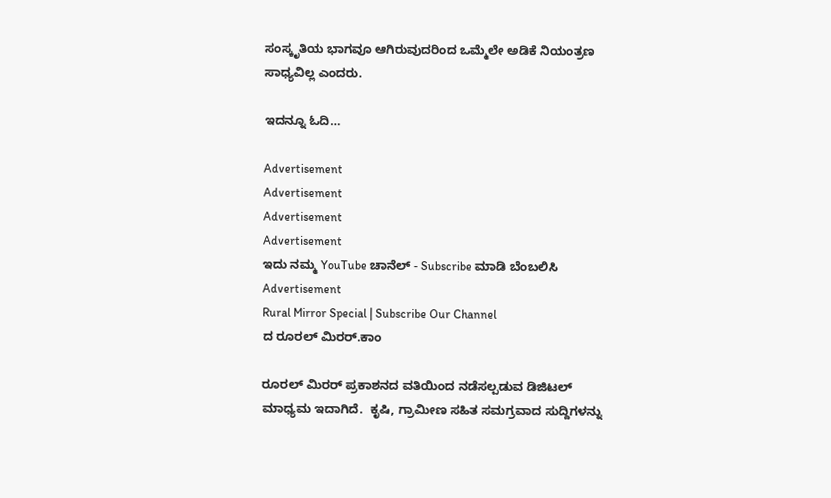ಸಂಸ್ಕೃತಿಯ ಭಾಗವೂ ಆಗಿರುವುದರಿಂದ ಒಮ್ಮೆಲೇ ಅಡಿಕೆ ನಿಯಂತ್ರಣ ಸಾಧ್ಯವಿಲ್ಲ ಎಂದರು.

ಇದನ್ನೂ ಓದಿ…

Advertisement
Advertisement
Advertisement
Advertisement
ಇದು ನಮ್ಮ YouTube ಚಾನೆಲ್ - Subscribe ಮಾಡಿ ಬೆಂಬಲಿಸಿ
Advertisement
Rural Mirror Special | Subscribe Our Channel
ದ ರೂರಲ್ ಮಿರರ್.ಕಾಂ

ರೂರಲ್‌ ಮಿರರ್‌ ಪ್ರಕಾಶನದ ವತಿಯಿಂದ ನಡೆಸಲ್ಪಡುವ ಡಿಜಿಟಲ್‌ ಮಾಧ್ಯಮ ಇದಾಗಿದೆ.  ಕೃಷಿ, ಗ್ರಾಮೀಣ ಸಹಿತ ಸಮಗ್ರವಾದ ಸುದ್ದಿಗಳನ್ನು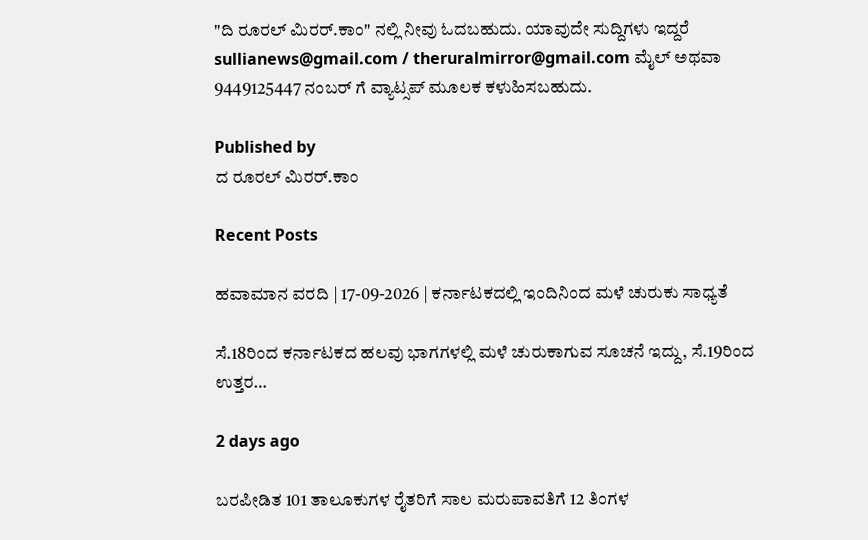"ದಿ ರೂರಲ್‌ ಮಿರರ್‌.ಕಾಂ" ನಲ್ಲಿ ನೀವು ಓದಬಹುದು. ಯಾವುದೇ ಸುದ್ದಿಗಳು ಇದ್ದರೆ sullianews@gmail.com / theruralmirror@gmail.com ಮೈಲ್ ಅಥವಾ 9449125447 ನಂಬರ್ ಗೆ ವ್ಯಾಟ್ಸಪ್ ಮೂಲಕ ಕಳುಹಿಸಬಹುದು.

Published by
ದ ರೂರಲ್ ಮಿರರ್.ಕಾಂ

Recent Posts

ಹವಾಮಾನ ವರದಿ | 17-09-2026 | ಕರ್ನಾಟಕದಲ್ಲಿ ಇಂದಿನಿಂದ ಮಳೆ ಚುರುಕು ಸಾಧ್ಯತೆ

ಸೆ.18ರಿಂದ ಕರ್ನಾಟಕದ ಹಲವು ಭಾಗಗಳಲ್ಲಿ ಮಳೆ ಚುರುಕಾಗುವ ಸೂಚನೆ ಇದ್ದು, ಸೆ.19ರಿಂದ ಉತ್ತರ…

2 days ago

ಬರಪೀಡಿತ 101 ತಾಲೂಕುಗಳ ರೈತರಿಗೆ ಸಾಲ ಮರುಪಾವತಿಗೆ 12 ತಿಂಗಳ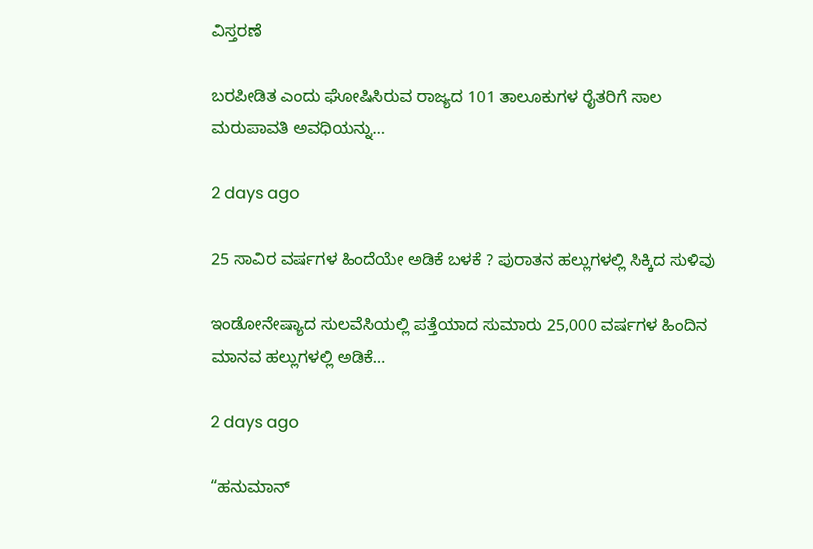ವಿಸ್ತರಣೆ

ಬರಪೀಡಿತ ಎಂದು ಘೋಷಿಸಿರುವ ರಾಜ್ಯದ 101 ತಾಲೂಕುಗಳ ರೈತರಿಗೆ ಸಾಲ ಮರುಪಾವತಿ ಅವಧಿಯನ್ನು…

2 days ago

25 ಸಾವಿರ ವರ್ಷಗಳ ಹಿಂದೆಯೇ ಅಡಿಕೆ ಬಳಕೆ ? ಪುರಾತನ ಹಲ್ಲುಗಳಲ್ಲಿ ಸಿಕ್ಕಿದ ಸುಳಿವು

ಇಂಡೋನೇಷ್ಯಾದ ಸುಲವೆಸಿಯಲ್ಲಿ ಪತ್ತೆಯಾದ ಸುಮಾರು 25,000 ವರ್ಷಗಳ ಹಿಂದಿನ ಮಾನವ ಹಲ್ಲುಗಳಲ್ಲಿ ಅಡಿಕೆ…

2 days ago

“ಹನುಮಾನ್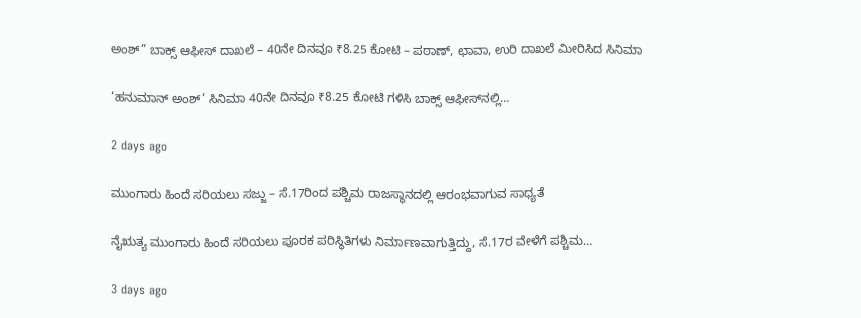ಅಂಶ್‌” ಬಾಕ್ಸ್ ಆಫೀಸ್ ದಾಖಲೆ – 40ನೇ ದಿನವೂ ₹8.25 ಕೋಟಿ – ಪಠಾಣ್‌, ಛಾವಾ, ಉರಿ ದಾಖಲೆ ಮೀರಿಸಿದ ಸಿನಿಮಾ

‘ಹನುಮಾನ್ ಅಂಶ್’ ಸಿನಿಮಾ 40ನೇ ದಿನವೂ ₹8.25 ಕೋಟಿ ಗಳಿಸಿ ಬಾಕ್ಸ್ ಆಫೀಸ್‌ನಲ್ಲಿ…

2 days ago

ಮುಂಗಾರು ಹಿಂದೆ ಸರಿಯಲು ಸಜ್ಜು – ಸೆ.17ರಿಂದ ಪಶ್ಚಿಮ ರಾಜಸ್ಥಾನದಲ್ಲಿ ಆರಂಭವಾಗುವ ಸಾಧ್ಯತೆ

ನೈಋತ್ಯ ಮುಂಗಾರು ಹಿಂದೆ ಸರಿಯಲು ಪೂರಕ ಪರಿಸ್ಥಿತಿಗಳು ನಿರ್ಮಾಣವಾಗುತ್ತಿದ್ದು, ಸೆ.17ರ ವೇಳೆಗೆ ಪಶ್ಚಿಮ…

3 days ago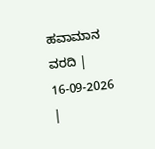ಹವಾಮಾನ ವರದಿ | 16-09-2026 |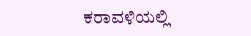ಕರಾವಳಿಯಲ್ಲಿ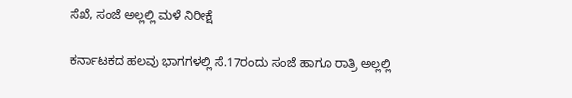ಸೆಖೆ, ಸಂಜೆ ಅಲ್ಲಲ್ಲಿ ಮಳೆ ನಿರೀಕ್ಷೆ

ಕರ್ನಾಟಕದ ಹಲವು ಭಾಗಗಳಲ್ಲಿ ಸೆ.17ರಂದು ಸಂಜೆ ಹಾಗೂ ರಾತ್ರಿ ಅಲ್ಲಲ್ಲಿ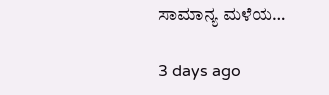ಸಾಮಾನ್ಯ ಮಳೆಯ…

3 days ago